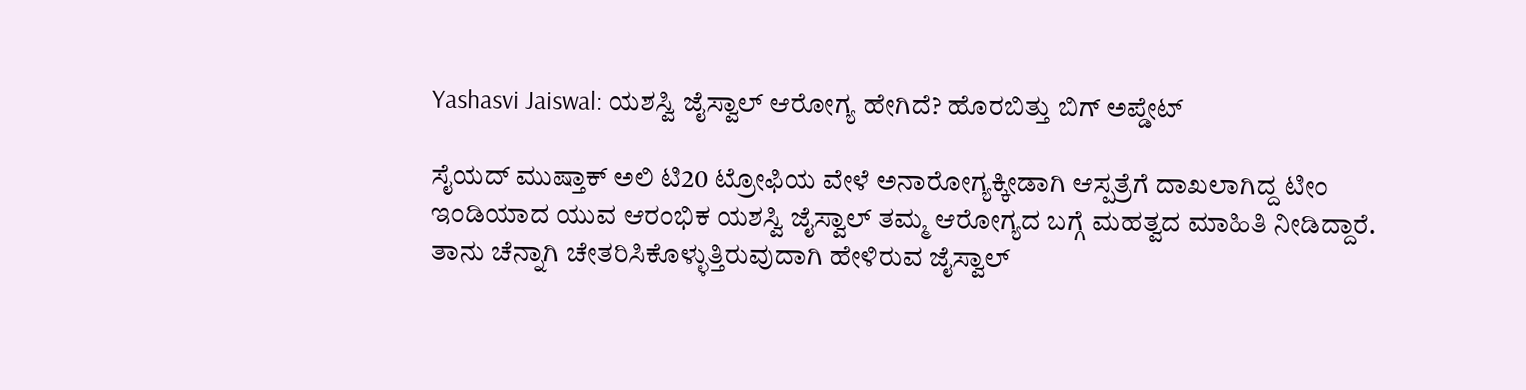Yashasvi Jaiswal: ಯಶಸ್ವಿ ಜೈಸ್ವಾಲ್ ಆರೋಗ್ಯ ಹೇಗಿದೆ? ಹೊರಬಿತ್ತು ಬಿಗ್ ಅಪ್ಡೇಟ್

ಸೈಯದ್ ಮುಷ್ತಾಕ್ ಅಲಿ ಟಿ20 ಟ್ರೋಫಿಯ ವೇಳೆ ಅನಾರೋಗ್ಯಕ್ಕೀಡಾಗಿ ಆಸ್ಪತ್ರೆಗೆ ದಾಖಲಾಗಿದ್ದ ಟೀಂ ಇಂಡಿಯಾದ ಯುವ ಆರಂಭಿಕ ಯಶಸ್ವಿ ಜೈಸ್ವಾಲ್ ತಮ್ಮ ಆರೋಗ್ಯದ ಬಗ್ಗೆ ಮಹತ್ವದ ಮಾಹಿತಿ ನೀಡಿದ್ದಾರೆ. ತಾನು ಚೆನ್ನಾಗಿ ಚೇತರಿಸಿಕೊಳ್ಳುತ್ತಿರುವುದಾಗಿ ಹೇಳಿರುವ ಜೈಸ್ವಾಲ್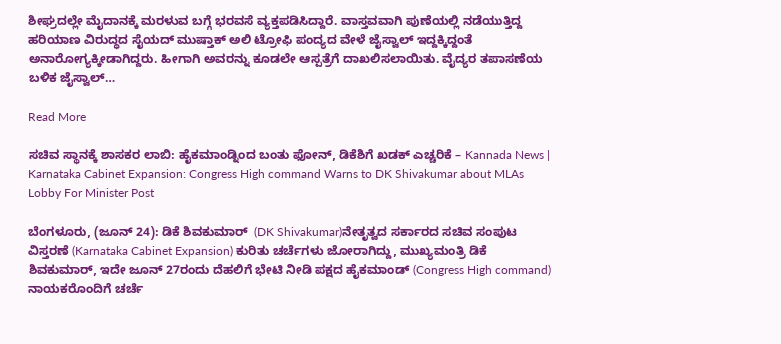ಶೀಘ್ರದಲ್ಲೇ ಮೈದಾನಕ್ಕೆ ಮರಳುವ ಬಗ್ಗೆ ಭರವಸೆ ವ್ಯಕ್ತಪಡಿಸಿದ್ದಾರೆ. ವಾಸ್ತವವಾಗಿ ಪುಣೆಯಲ್ಲಿ ನಡೆಯುತ್ತಿದ್ದ ಹರಿಯಾಣ ವಿರುದ್ಧದ ಸೈಯದ್ ಮುಷ್ತಾಕ್ ಅಲಿ ಟ್ರೋಫಿ ಪಂದ್ಯದ ವೇಳೆ ಜೈಸ್ವಾಲ್ ಇದ್ದಕ್ಕಿದ್ದಂತೆ ಅನಾರೋಗ್ಯಕ್ಕೀಡಾಗಿದ್ದರು. ಹೀಗಾಗಿ ಅವರನ್ನು ಕೂಡಲೇ ಆಸ್ಪತ್ರೆಗೆ ದಾಖಲಿಸಲಾಯಿತು. ವೈದ್ಯರ ತಪಾಸಣೆಯ ಬಳಿಕ ಜೈಸ್ವಾಲ್…

Read More

ಸಚಿವ ಸ್ಥಾನಕ್ಕೆ ಶಾಸಕರ ಲಾಬಿ: ಹೈಕಮಾಂಡ್ನಿಂದ ಬಂತು ಫೋನ್, ಡಿಕೆಶಿಗೆ ಖಡಕ್ ಎಚ್ಚರಿಕೆ – Kannada News | Karnataka Cabinet Expansion: Congress High command Warns to DK Shivakumar about MLAs Lobby For Minister Post

ಬೆಂಗಳೂರು, (ಜೂನ್ 24): ಡಿಕೆ ಶಿವಕುಮಾರ್  (DK Shivakumar)ನೇತೃತ್ವದ ಸರ್ಕಾರದ ಸಚಿವ ಸಂಪುಟ ವಿಸ್ತರಣೆ (Karnataka Cabinet Expansion) ಕುರಿತು ಚರ್ಚೆಗಳು ಜೋರಾಗಿದ್ದು, ಮುಖ್ಯಮಂತ್ರಿ ಡಿಕೆ ಶಿವಕುಮಾರ್, ಇದೇ ಜೂನ್ 27ರಂದು ದೆಹಲಿಗೆ ಭೇಟಿ ನೀಡಿ ಪಕ್ಷದ ಹೈಕಮಾಂಡ್ (Congress High command) ನಾಯಕರೊಂದಿಗೆ ಚರ್ಚೆ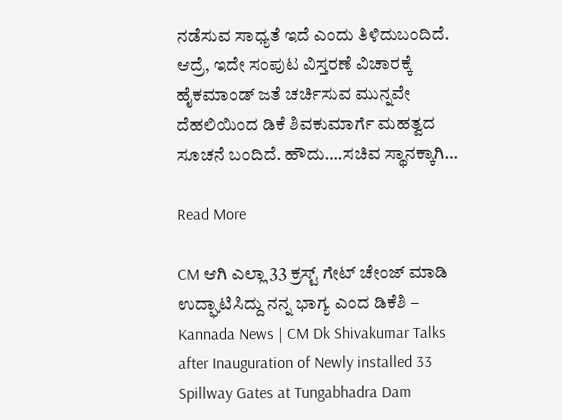ನಡೆಸುವ ಸಾಧ್ಯತೆ ಇದೆ ಎಂದು ತಿಳಿದುಬಂದಿದೆ. ಆದ್ರೆ, ಇದೇ ಸಂಪುಟ ವಿಸ್ತರಣೆ ವಿಚಾರಕ್ಕೆ ಹೈಕಮಾಂಡ್ ಜತೆ ಚರ್ಚಿಸುವ ಮುನ್ನವೇ ದೆಹಲಿಯಿಂದ ಡಿಕೆ ಶಿವಕುಮಾರ್ಗೆ ಮಹತ್ವದ ಸೂಚನೆ ಬಂದಿದೆ. ಹೌದು….ಸಚಿವ ಸ್ಥಾನಕ್ಕಾಗಿ…

Read More

CM ಆಗಿ ಎಲ್ಲಾ 33 ಕ್ರಸ್ಟ್ ಗೇಟ್ ಚೇಂಜ್ ಮಾಡಿ ಉದ್ಘಾಟಿಸಿದ್ದು ನನ್ನ ಭಾಗ್ಯ ಎಂದ ಡಿಕೆಶಿ – Kannada News | CM Dk Shivakumar Talks after Inauguration of Newly installed 33 Spillway Gates at Tungabhadra Dam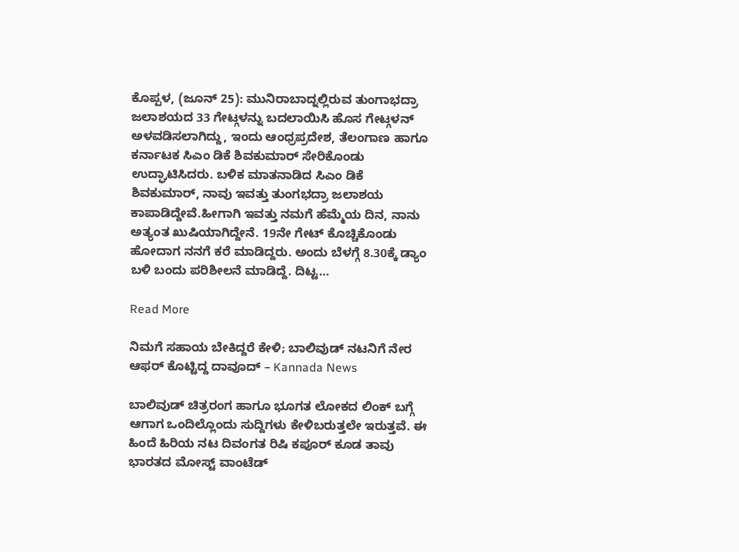ಕೊಪ್ಪಳ, (ಜೂನ್ 25): ಮುನಿರಾಬಾದ್ನಲ್ಲಿರುವ ತುಂಗಾಭದ್ರಾ ಜಲಾಶಯದ 33 ಗೇಟ್ಗಳನ್ನು ಬದಲಾಯಿಸಿ ಹೊಸ ಗೇಟ್ಗಳನ್ ಅಳವಡಿಸಲಾಗಿದ್ದು, ಇಂದು ಆಂಧ್ರಪ್ರದೇಶ, ತೆಲಂಗಾಣ ಹಾಗೂ ಕರ್ನಾಟಕ ಸಿಎಂ ಡಿಕೆ ಶಿವಕುಮಾರ್ ಸೇರಿಕೊಂಡು ಉದ್ಘಾಟಿಸಿದರು. ಬಳಿಕ ಮಾತನಾಡಿದ ಸಿಎಂ ಡಿಕೆ ಶಿವಕುಮಾರ್, ನಾವು ಇವತ್ತು ತುಂಗಭದ್ರಾ ಜಲಾಶಯ ಕಾಪಾಡಿದ್ದೇವೆ.ಹೀಗಾಗಿ ಇವತ್ತು ನಮಗೆ ಹೆಮ್ಮೆಯ ದಿನ, ನಾನು ಅತ್ಯಂತ ಖುಷಿಯಾಗಿದ್ದೇನೆ. 19ನೇ ಗೇಟ್ ಕೊಚ್ಚಿಕೊಂಡು ಹೋದಾಗ ನನಗೆ ಕರೆ ಮಾಡಿದ್ದರು. ಅಂದು ಬೆಳಗ್ಗೆ 8.30ಕ್ಕೆ ಡ್ಯಾಂ ಬಳಿ ಬಂದು ಪರಿಶೀಲನೆ ಮಾಡಿದ್ದೆ. ದಿಟ್ಟ…

Read More

ನಿಮಗೆ ಸಹಾಯ ಬೇಕಿದ್ದರೆ ಕೇಳಿ; ಬಾಲಿವುಡ್ ನಟನಿಗೆ ನೇರ ಆಫರ್ ಕೊಟ್ಟಿದ್ದ ದಾವೂದ್ – Kannada News

ಬಾಲಿವುಡ್ ಚಿತ್ರರಂಗ ಹಾಗೂ ಭೂಗತ ಲೋಕದ ಲಿಂಕ್ ಬಗ್ಗೆ ಆಗಾಗ ಒಂದಿಲ್ಲೊಂದು ಸುದ್ದಿಗಳು ಕೇಳಿಬರುತ್ತಲೇ ಇರುತ್ತವೆ. ಈ ಹಿಂದೆ ಹಿರಿಯ ನಟ ದಿವಂಗತ ರಿಷಿ ಕಪೂರ್ ಕೂಡ ತಾವು ಭಾರತದ ಮೋಸ್ಟ್ ವಾಂಟೆಡ್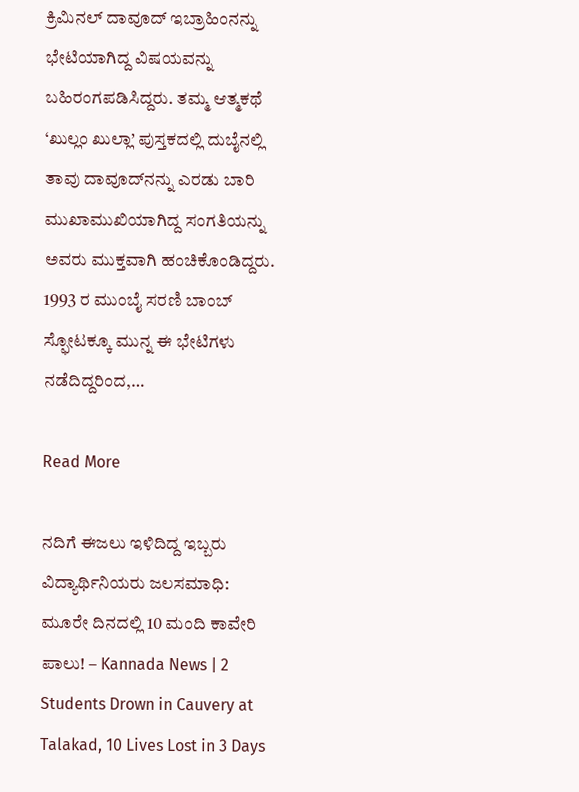ಕ್ರಿಮಿನಲ್ ದಾವೂದ್ ಇಬ್ರಾಹಿಂನನ್ನು ಭೇಟಿಯಾಗಿದ್ದ ವಿಷಯವನ್ನು ಬಹಿರಂಗಪಡಿಸಿದ್ದರು. ತಮ್ಮ ಆತ್ಮಕಥೆ ‘ಖುಲ್ಲಂ ಖುಲ್ಲಾ’ ಪುಸ್ತಕದಲ್ಲಿ ದುಬೈನಲ್ಲಿ ತಾವು ದಾವೂದ್‌ನನ್ನು ಎರಡು ಬಾರಿ ಮುಖಾಮುಖಿಯಾಗಿದ್ದ ಸಂಗತಿಯನ್ನು ಅವರು ಮುಕ್ತವಾಗಿ ಹಂಚಿಕೊಂಡಿದ್ದರು. 1993 ರ ಮುಂಬೈ ಸರಣಿ ಬಾಂಬ್ ಸ್ಫೋಟಕ್ಕೂ ಮುನ್ನ ಈ ಭೇಟಿಗಳು ನಡೆದಿದ್ದರಿಂದ,…

Read More

ನದಿಗೆ ಈಜಲು ಇಳಿದಿದ್ದ ಇಬ್ಬರು ವಿದ್ಯಾರ್ಥಿನಿಯರು ಜಲಸಮಾಧಿ: ಮೂರೇ ದಿನದಲ್ಲಿ 10 ಮಂದಿ ಕಾವೇರಿ ಪಾಲು! – Kannada News | 2 Students Drown in Cauvery at Talakad, 10 Lives Lost in 3 Days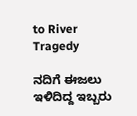to River Tragedy

ನದಿಗೆ ಈಜಲು ಇಳಿದಿದ್ದ ಇಬ್ಬರು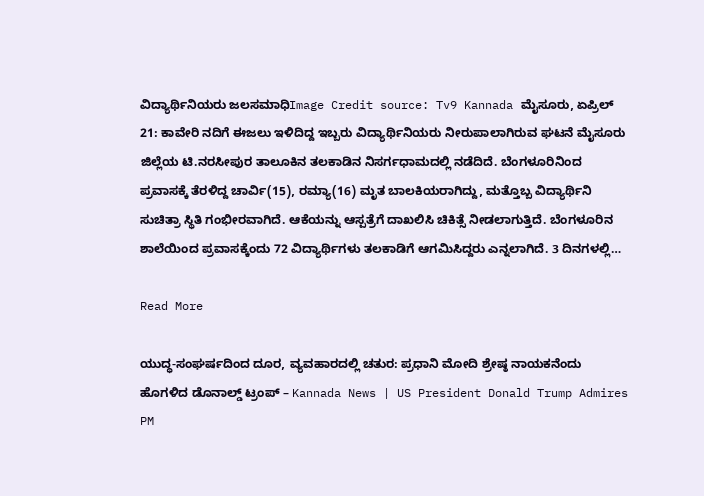ವಿದ್ಯಾರ್ಥಿನಿಯರು ಜಲಸಮಾಧಿImage Credit source: Tv9 Kannada ಮೈಸೂರು, ಏಪ್ರಿಲ್ 21: ಕಾವೇರಿ ನದಿಗೆ ಈಜಲು ಇಳಿದಿದ್ದ ಇಬ್ಬರು ವಿದ್ಯಾರ್ಥಿನಿಯರು ನೀರುಪಾಲಾಗಿರುವ ಘಟನೆ ಮೈಸೂರು ಜಿಲ್ಲೆಯ ಟಿ.ನರಸೀಪುರ ತಾಲೂಕಿನ ತಲಕಾಡಿನ ನಿಸರ್ಗಧಾಮದಲ್ಲಿ ನಡೆದಿದೆ. ಬೆಂಗಳೂರಿನಿಂದ ಪ್ರವಾಸಕ್ಕೆ ತೆರಳಿದ್ದ ಚಾರ್ವಿ(15), ರಮ್ಯಾ(16) ಮೃತ ಬಾಲಕಿಯರಾಗಿದ್ದು, ಮತ್ತೊಬ್ಬ ವಿದ್ಯಾರ್ಥಿನಿ ಸುಚಿತ್ರಾ ಸ್ಥಿತಿ ಗಂಭೀರವಾಗಿದೆ. ಆಕೆಯನ್ನು ಆಸ್ಪತ್ರೆಗೆ ದಾಖಲಿಸಿ ಚಿಕಿತ್ಸೆ ನೀಡಲಾಗುತ್ತಿದೆ. ಬೆಂಗಳೂರಿನ ಶಾಲೆಯಿಂದ ಪ್ರವಾಸಕ್ಕೆಂದು 72 ವಿದ್ಯಾರ್ಥಿಗಳು ತಲಕಾಡಿಗೆ ಆಗಮಿಸಿದ್ದರು ಎನ್ನಲಾಗಿದೆ. 3 ದಿನಗಳಲ್ಲಿ…

Read More

ಯುದ್ಧ-ಸಂಘರ್ಷದಿಂದ ದೂರ, ವ್ಯವಹಾರದಲ್ಲಿ ಚತುರ: ಪ್ರಧಾನಿ ಮೋದಿ ಶ್ರೇಷ್ಠ ನಾಯಕನೆಂದು ಹೊಗಳಿದ ಡೊನಾಲ್ಡ್ ಟ್ರಂಪ್ – Kannada News | US President Donald Trump Admires PM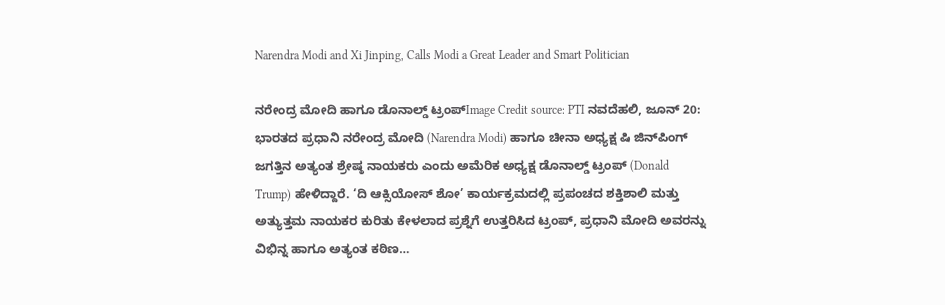Narendra Modi and Xi Jinping, Calls Modi a Great Leader and Smart Politician

ನರೇಂದ್ರ ಮೋದಿ ಹಾಗೂ ಡೊನಾಲ್ಡ್ ಟ್ರಂಪ್Image Credit source: PTI ನವದೆಹಲಿ, ಜೂನ್ 20: ಭಾರತದ ಪ್ರಧಾನಿ ನರೇಂದ್ರ ಮೋದಿ (Narendra Modi) ಹಾಗೂ ಚೀನಾ ಅಧ್ಯಕ್ಷ ಷಿ ಜಿನ್‌ಪಿಂಗ್ ಜಗತ್ತಿನ ಅತ್ಯಂತ ಶ್ರೇಷ್ಠ ನಾಯಕರು ಎಂದು ಅಮೆರಿಕ ಅಧ್ಯಕ್ಷ ಡೊನಾಲ್ಡ್ ಟ್ರಂಪ್ (Donald Trump) ಹೇಳಿದ್ದಾರೆ. ‘ದಿ ಆಕ್ಸಿಯೋಸ್ ಶೋ’ ಕಾರ್ಯಕ್ರಮದಲ್ಲಿ ಪ್ರಪಂಚದ ಶಕ್ತಿಶಾಲಿ ಮತ್ತು ಅತ್ಯುತ್ತಮ ನಾಯಕರ ಕುರಿತು ಕೇಳಲಾದ ಪ್ರಶ್ನೆಗೆ ಉತ್ತರಿಸಿದ ಟ್ರಂಪ್, ಪ್ರಧಾನಿ ಮೋದಿ ಅವರನ್ನು ವಿಭಿನ್ನ ಹಾಗೂ ಅತ್ಯಂತ ಕಠಿಣ…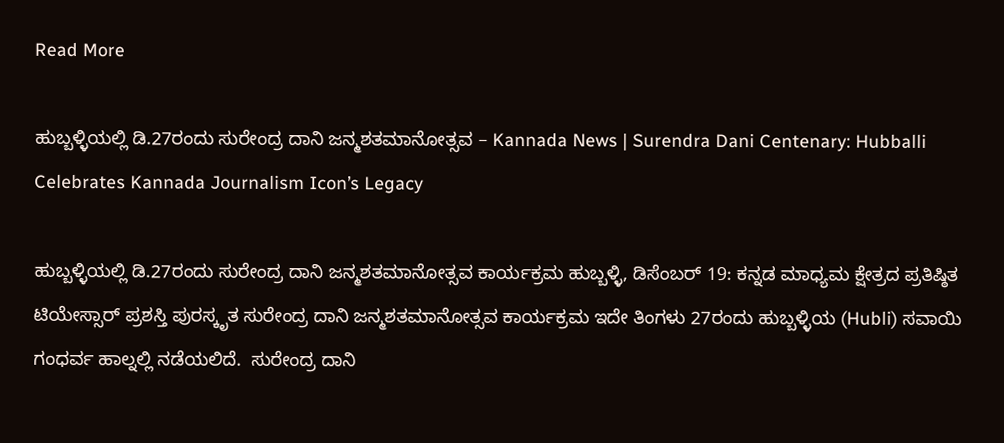Read More

ಹುಬ್ಬಳ್ಳಿಯಲ್ಲಿ ಡಿ.27ರಂದು ಸುರೇಂದ್ರ ದಾನಿ ಜನ್ಮಶತಮಾನೋತ್ಸವ – Kannada News | Surendra Dani Centenary: Hubballi Celebrates Kannada Journalism Icon’s Legacy

ಹುಬ್ಬಳ್ಳಿಯಲ್ಲಿ ಡಿ.27ರಂದು ಸುರೇಂದ್ರ ದಾನಿ ಜನ್ಮಶತಮಾನೋತ್ಸವ ಕಾರ್ಯಕ್ರಮ ಹುಬ್ಬಳ್ಳಿ, ಡಿಸೆಂಬರ್ 19: ಕನ್ನಡ ಮಾಧ್ಯಮ ಕ್ಷೇತ್ರದ ಪ್ರತಿಷ್ಠಿತ ಟಿಯೇಸ್ಸಾರ್ ಪ್ರಶಸ್ತಿ ಪುರಸ್ಕೃತ ಸುರೇಂದ್ರ ದಾನಿ ಜನ್ಮಶತಮಾನೋತ್ಸವ ಕಾರ್ಯಕ್ರಮ ಇದೇ ತಿಂಗಳು 27ರಂದು ಹುಬ್ಬಳ್ಳಿಯ (Hubli) ಸವಾಯಿ ಗಂಧರ್ವ ಹಾಲ್ನಲ್ಲಿ ನಡೆಯಲಿದೆ.  ಸುರೇಂದ್ರ ದಾನಿ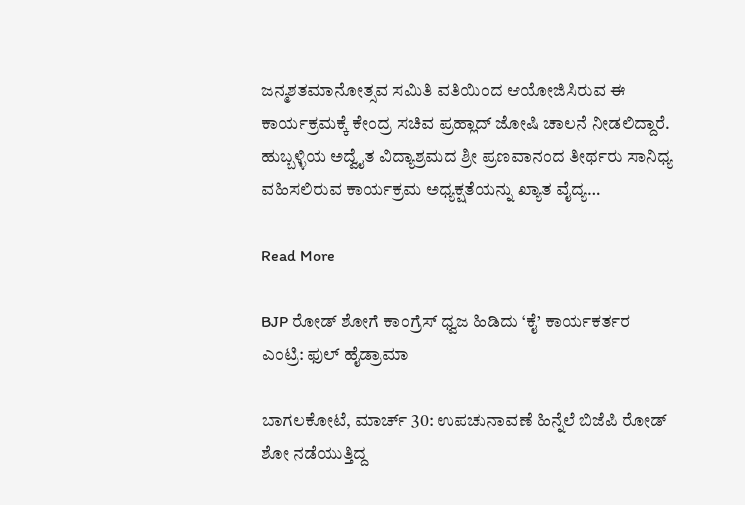ಜನ್ಮಶತಮಾನೋತ್ಸವ ಸಮಿತಿ ವತಿಯಿಂದ ಆಯೋಜಿಸಿರುವ ಈ ಕಾರ್ಯಕ್ರಮಕ್ಕೆ ಕೇಂದ್ರ ಸಚಿವ ಪ್ರಹ್ಲಾದ್ ಜೋಷಿ ಚಾಲನೆ ನೀಡಲಿದ್ದಾರೆ. ಹುಬ್ಬಳ್ಳಿಯ ಅದ್ವೈತ ವಿದ್ಯಾಶ್ರಮದ ಶ್ರೀ ಪ್ರಣವಾನಂದ ತೀರ್ಥರು ಸಾನಿಧ್ಯ ವಹಿಸಲಿರುವ ಕಾರ್ಯಕ್ರಮ ಅಧ್ಯಕ್ಷತೆಯನ್ನು ಖ್ಯಾತ ವೈದ್ಯ…

Read More

BJP ರೋಡ್ ಶೋಗೆ ಕಾಂಗ್ರೆಸ್ ಧ್ವಜ ಹಿಡಿದು ‘ಕೈ’ ಕಾರ್ಯಕರ್ತರ ಎಂಟ್ರಿ: ಫುಲ್ ಹೈಡ್ರಾಮಾ

ಬಾಗಲಕೋಟೆ, ಮಾರ್ಚ್ 30: ಉಪಚುನಾವಣೆ ಹಿನ್ನೆಲೆ ಬಿಜೆಪಿ ರೋಡ್ ಶೋ ನಡೆಯುತ್ತಿದ್ದ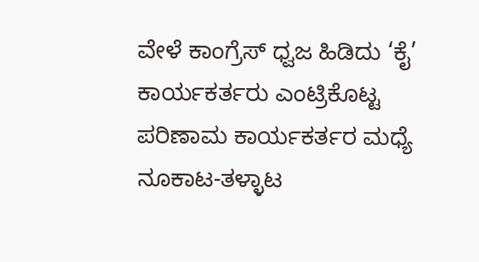ವೇಳೆ ಕಾಂಗ್ರೆಸ್ ಧ್ವಜ ಹಿಡಿದು ‘ಕೈ’ ಕಾರ್ಯಕರ್ತರು ಎಂಟ್ರಿಕೊಟ್ಟ ಪರಿಣಾಮ ಕಾರ್ಯಕರ್ತರ ಮಧ್ಯೆ ನೂಕಾಟ-ತಳ್ಳಾಟ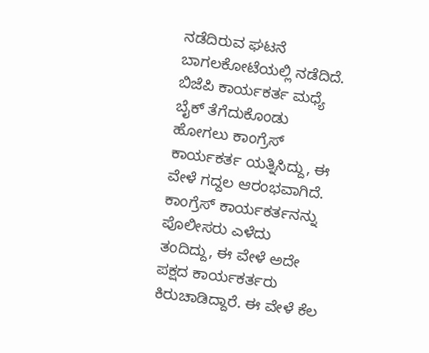ನಡೆದಿರುವ ಘಟನೆ ಬಾಗಲಕೋಟೆಯಲ್ಲಿ ನಡೆದಿದೆ. ಬಿಜೆಪಿ ಕಾರ್ಯಕರ್ತ ಮಧ್ಯೆ ಬೈಕ್ ತೆಗೆದುಕೊಂಡು ಹೋಗಲು ಕಾಂಗ್ರೆಸ್ ಕಾರ್ಯಕರ್ತ ಯತ್ನಿಸಿದ್ದು, ಈ ವೇಳೆ ಗದ್ದಲ ಆರಂಭವಾಗಿದೆ. ಕಾಂಗ್ರೆಸ್ ಕಾರ್ಯಕರ್ತನನ್ನು ಪೊಲೀಸರು ಎಳೆದು ತಂದಿದ್ದು, ಈ ವೇಳೆ ಅದೇ ಪಕ್ಷದ ಕಾರ್ಯಕರ್ತರು ಕಿರುಚಾಡಿದ್ದಾರೆ. ಈ ವೇಳೆ ಕೆಲ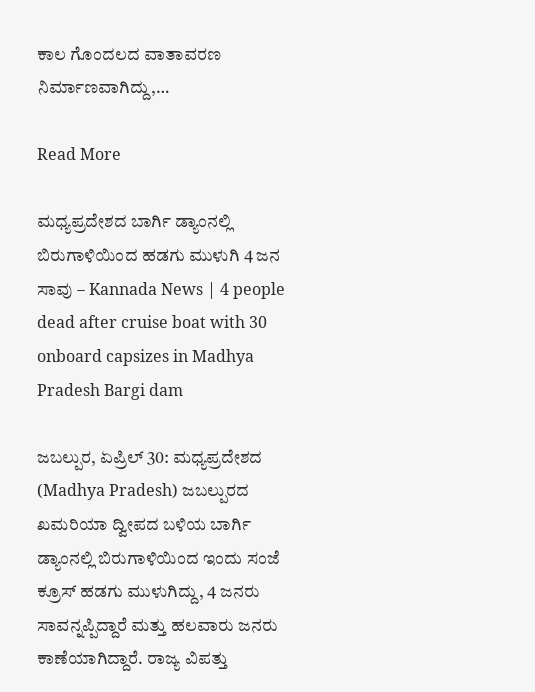ಕಾಲ ಗೊಂದಲದ ವಾತಾವರಣ ನಿರ್ಮಾಣವಾಗಿದ್ದು,…

Read More

ಮಧ್ಯಪ್ರದೇಶದ ಬಾರ್ಗಿ ಡ್ಯಾಂನಲ್ಲಿ ಬಿರುಗಾಳಿಯಿಂದ ಹಡಗು ಮುಳುಗಿ 4 ಜನ ಸಾವು – Kannada News | 4 people dead after cruise boat with 30 onboard capsizes in Madhya Pradesh Bargi dam

ಜಬಲ್ಪುರ, ಏಪ್ರಿಲ್ 30: ಮಧ್ಯಪ್ರದೇಶದ (Madhya Pradesh) ಜಬಲ್ಪುರದ ಖಮರಿಯಾ ದ್ವೀಪದ ಬಳಿಯ ಬಾರ್ಗಿ ಡ್ಯಾಂನಲ್ಲಿ ಬಿರುಗಾಳಿಯಿಂದ ಇಂದು ಸಂಜೆ ಕ್ರೂಸ್ ಹಡಗು ಮುಳುಗಿದ್ದು, 4 ಜನರು ಸಾವನ್ನಪ್ಪಿದ್ದಾರೆ ಮತ್ತು ಹಲವಾರು ಜನರು ಕಾಣೆಯಾಗಿದ್ದಾರೆ. ರಾಜ್ಯ ವಿಪತ್ತು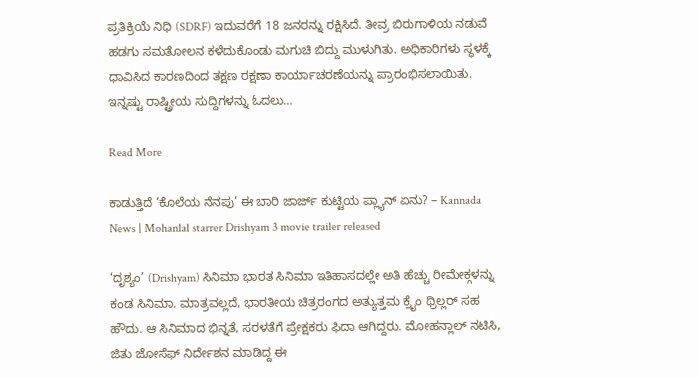ಪ್ರತಿಕ್ರಿಯೆ ನಿಧಿ (SDRF) ಇದುವರೆಗೆ 18 ಜನರನ್ನು ರಕ್ಷಿಸಿದೆ. ತೀವ್ರ ಬಿರುಗಾಳಿಯ ನಡುವೆ ಹಡಗು ಸಮತೋಲನ ಕಳೆದುಕೊಂಡು ಮಗುಚಿ ಬಿದ್ದು ಮುಳುಗಿತು. ಅಧಿಕಾರಿಗಳು ಸ್ಥಳಕ್ಕೆ ಧಾವಿಸಿದ ಕಾರಣದಿಂದ ತಕ್ಷಣ ರಕ್ಷಣಾ ಕಾರ್ಯಾಚರಣೆಯನ್ನು ಪ್ರಾರಂಭಿಸಲಾಯಿತು. ಇನ್ನಷ್ಟು ರಾಷ್ಟ್ರೀಯ ಸುದ್ದಿಗಳನ್ನು ಓದಲು…

Read More

ಕಾಡುತ್ತಿದೆ ‘ಕೊಲೆಯ ನೆನಪು’ ಈ ಬಾರಿ ಜಾರ್ಜ್ ಕುಟ್ಟಿಯ ಪ್ಲ್ಯಾನ್ ಏನು? – Kannada News | Mohanlal starrer Drishyam 3 movie trailer released

‘ದೃಶ್ಯಂ’ (Drishyam) ಸಿನಿಮಾ ಭಾರತ ಸಿನಿಮಾ ಇತಿಹಾಸದಲ್ಲೇ ಅತಿ ಹೆಚ್ಚು ರೀಮೇಕ್ಗಳನ್ನು ಕಂಡ ಸಿನಿಮಾ. ಮಾತ್ರವಲ್ಲದೆ, ಭಾರತೀಯ ಚಿತ್ರರಂಗದ ಅತ್ಯುತ್ತಮ ಕ್ರೈಂ ಥ್ರಿಲ್ಲರ್ ಸಹ ಹೌದು. ಆ ಸಿನಿಮಾದ ಭಿನ್ನತೆ, ಸರಳತೆಗೆ ಪ್ರೇಕ್ಷಕರು ಫಿದಾ ಆಗಿದ್ದರು. ಮೋಹನ್ಲಾಲ್ ನಟಿಸಿ, ಜಿತು ಜೋಸೆಫ್ ನಿರ್ದೇಶನ ಮಾಡಿದ್ದ ಈ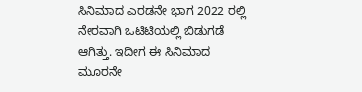ಸಿನಿಮಾದ ಎರಡನೇ ಭಾಗ 2022 ರಲ್ಲಿ ನೇರವಾಗಿ ಒಟಿಟಿಯಲ್ಲಿ ಬಿಡುಗಡೆ ಆಗಿತ್ತು. ಇದೀಗ ಈ ಸಿನಿಮಾದ ಮೂರನೇ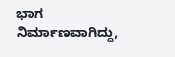ಭಾಗ ನಿರ್ಮಾಣವಾಗಿದ್ದು,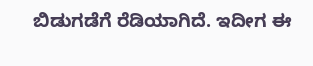ಬಿಡುಗಡೆಗೆ ರೆಡಿಯಾಗಿದೆ. ಇದೀಗ ಈ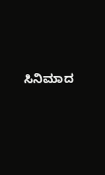ಸಿನಿಮಾದ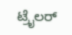ಟ್ರೈಲರ್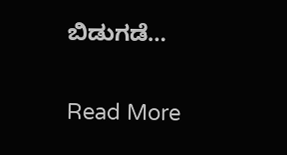ಬಿಡುಗಡೆ…

Read More